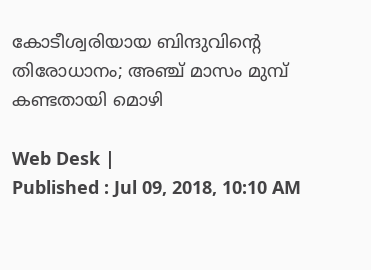കോടീശ്വരിയായ ബിന്ദുവിന്‍റെ തിരോധാനം; അഞ്ച് മാസം മുമ്പ് കണ്ടതായി മൊഴി

Web Desk |
Published : Jul 09, 2018, 10:10 AM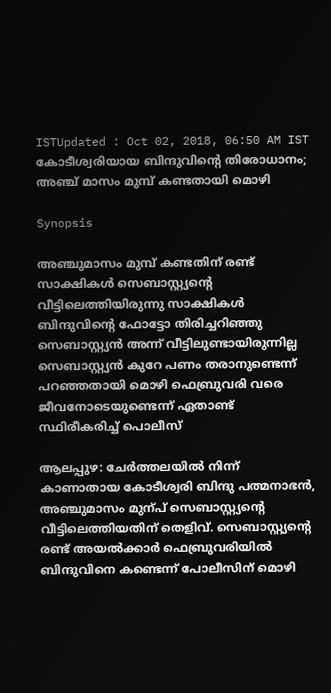ISTUpdated : Oct 02, 2018, 06:50 AM IST
കോടീശ്വരിയായ ബിന്ദുവിന്‍റെ തിരോധാനം; അഞ്ച് മാസം മുമ്പ് കണ്ടതായി മൊഴി

Synopsis

അഞ്ചുമാസം മുമ്പ് കണ്ടതിന് രണ്ട് സാക്ഷികള്‍ സെബാസ്റ്റ്യന്‍റെ വീട്ടിലെത്തിയിരുന്നു സാക്ഷികള്‍ ബിന്ദുവിന്‍റെ ഫോട്ടോ തിരിച്ചറിഞ്ഞു സെബാസ്റ്റ്യന്‍ അന്ന് വീട്ടിലുണ്ടായിരുന്നില്ല സെബാസ്റ്റ്യന്‍ കുറേ പണം തരാനുണ്ടെന്ന് പറഞ്ഞതായി മൊഴി ഫെബ്രുവരി വരെ ജീവനോടെയുണ്ടെന്ന് ഏതാണ്ട് സ്ഥിരീകരിച്ച് പൊലീസ്

ആലപ്പുഴ: ചേർത്തലയിൽ നിന്ന് കാണാതായ കോടീശ്വരി ബിന്ദു പത്മനാഭന്‍, അഞ്ചുമാസം മുന്പ് സെബാസ്റ്റ്യന്‍റെ വീട്ടിലെത്തിയതിന് തെളിവ്. സെബാസ്റ്റ്യന്‍റെ രണ്ട് അയല്‍ക്കാർ ഫെബ്രുവരിയില്‍ ബിന്ദുവിനെ കണ്ടെന്ന് പോലീസിന് മൊഴി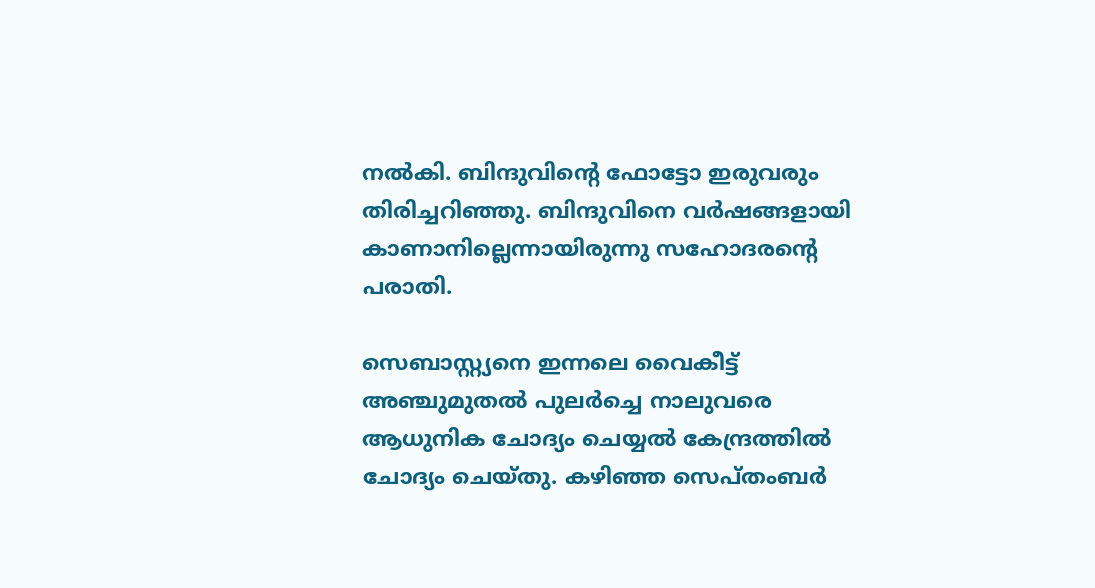നല്‍കി. ബിന്ദുവിന്‍റെ ഫോട്ടോ ഇരുവരും തിരിച്ചറിഞ്ഞു. ബിന്ദുവിനെ വര്‍ഷങ്ങളായി കാണാനില്ലെന്നായിരുന്നു സഹോദരന്റെ പരാതി.

സെബാസ്റ്റ്യനെ ഇന്നലെ വൈകീട്ട് അഞ്ചുമുതല്‍ പുലര്‍ച്ചെ നാലുവരെ ആധുനിക ചോദ്യം ചെയ്യല്‍ കേന്ദ്രത്തില്‍ ചോദ്യം ചെയ്തു. കഴിഞ്ഞ സെപ്തംബര്‍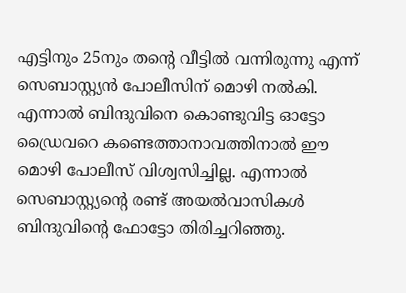എട്ടിനും 25നും തന്‍റെ വീട്ടില്‍ വന്നിരുന്നു എന്ന് സെബാസ്റ്റ്യന്‍ പോലീസിന് മൊഴി നല്‍കി. എന്നാല്‍ ബിന്ദുവിനെ കൊണ്ടുവിട്ട ഓട്ടോ ഡ്രൈവറെ കണ്ടെത്താനാവത്തിനാല്‍ ഈ മൊഴി പോലീസ് വിശ്വസിച്ചില്ല. എന്നാല്‍ സെബാസ്റ്റ്യന്‍റെ രണ്ട് അയല്‍വാസികള്‍ ബിന്ദുവിന്‍റെ ഫോട്ടോ തിരിച്ചറിഞ്ഞു.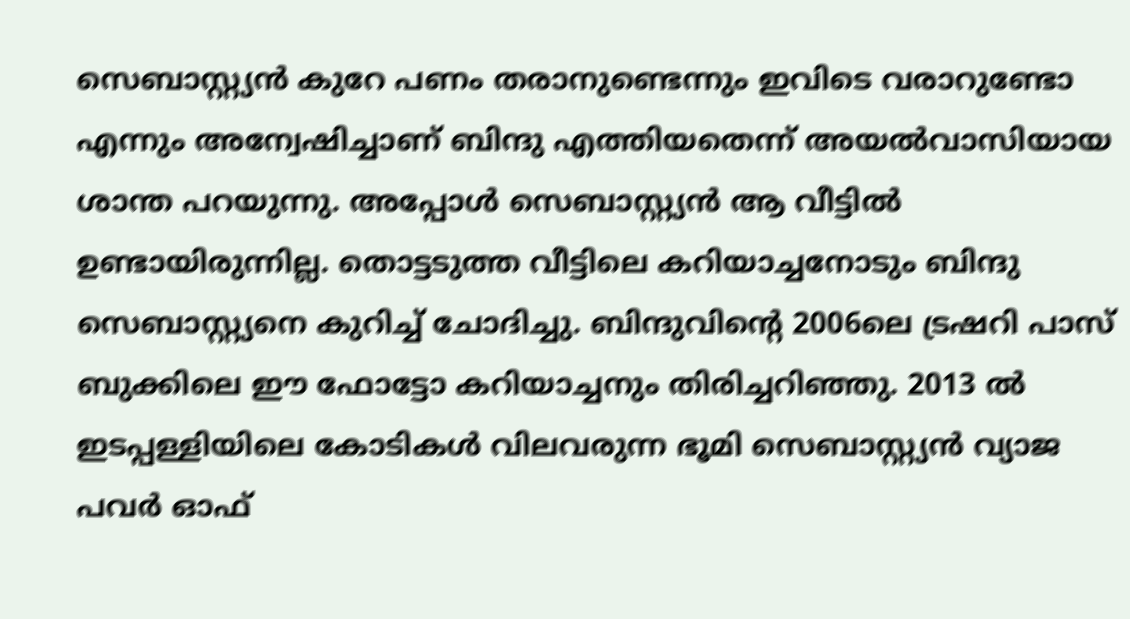സെബാസ്റ്റ്യന്‍ കുറേ പണം തരാനുണ്ടെന്നും ഇവിടെ വരാറുണ്ടോ എന്നും അന്വേഷിച്ചാണ് ബിന്ദു എത്തിയതെന്ന് അയല്‍വാസിയായ ശാന്ത പറയുന്നു. അപ്പോള്‍ സെബാസ്റ്റ്യന്‍ ആ വീട്ടില്‍ ഉണ്ടായിരുന്നില്ല. തൊട്ടടുത്ത വീട്ടിലെ കറിയാച്ചനോടും ബിന്ദു സെബാസ്റ്റ്യനെ കുറിച്ച് ചോദിച്ചു. ബിന്ദുവിന്‍റെ 2006ലെ ട്രഷറി പാസ് ബുക്കിലെ ഈ ഫോട്ടോ കറിയാച്ചനും തിരിച്ചറിഞ്ഞു. 2013 ല്‍ ഇടപ്പള്ളിയിലെ കോടികള്‍ വിലവരുന്ന ഭൂമി സെബാസ്റ്റ്യന്‍ വ്യാജ പവര്‍ ഓഫ്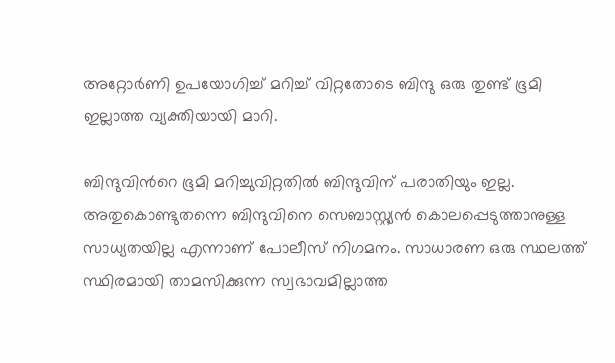അറ്റോര്‍ണി ഉപയോഗിച്ച് മറിച്ച് വിറ്റതോടെ ബിന്ദു ഒരു തുണ്ട് ഭൂമി ഇല്ലാത്ത വ്യക്തിയായി മാറി.

ബിന്ദുവിന്‍റെ ഭൂമി മറിച്ചുവിറ്റതില്‍ ബിന്ദുവിന് പരാതിയും ഇല്ല. അതുകൊണ്ടുതന്നെ ബിന്ദുവിനെ സെബാസ്റ്റ്യന്‍ കൊലപ്പെടുത്താനുള്ള സാധ്യതയില്ല എന്നാണ് പോലീസ് നിഗമനം. സാധാരണ ഒരു സ്ഥലത്ത് സ്ഥിരമായി താമസിക്കുന്ന സ്വഭാവമില്ലാത്ത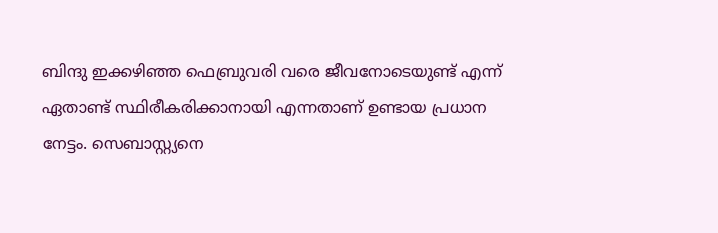ബിന്ദു ഇക്കഴിഞ്ഞ ഫെബ്രുവരി വരെ ജീവനോടെയുണ്ട് എന്ന് ഏതാണ്ട് സ്ഥിരീകരിക്കാനായി എന്നതാണ് ഉണ്ടായ പ്രധാന നേട്ടം. സെബാസ്റ്റ്യനെ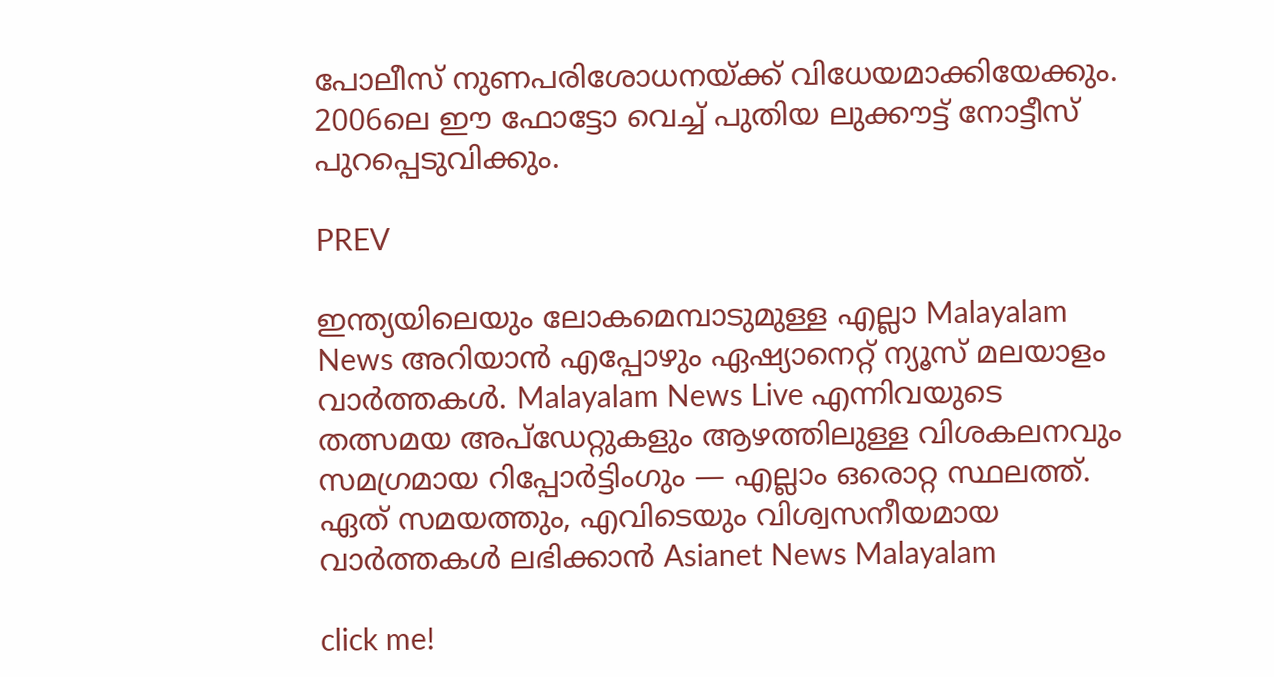പോലീസ് നുണപരിശോധനയ്ക്ക് വിധേയമാക്കിയേക്കും. 2006ലെ ഈ ഫോട്ടോ വെച്ച് പുതിയ ലുക്കൗട്ട് നോട്ടീസ് പുറപ്പെടുവിക്കും.

PREV

ഇന്ത്യയിലെയും ലോകമെമ്പാടുമുള്ള എല്ലാ Malayalam News അറിയാൻ എപ്പോഴും ഏഷ്യാനെറ്റ് ന്യൂസ് മലയാളം വാർത്തകൾ. Malayalam News Live എന്നിവയുടെ തത്സമയ അപ്‌ഡേറ്റുകളും ആഴത്തിലുള്ള വിശകലനവും സമഗ്രമായ റിപ്പോർട്ടിംഗും — എല്ലാം ഒരൊറ്റ സ്ഥലത്ത്. ഏത് സമയത്തും, എവിടെയും വിശ്വസനീയമായ വാർത്തകൾ ലഭിക്കാൻ Asianet News Malayalam

click me!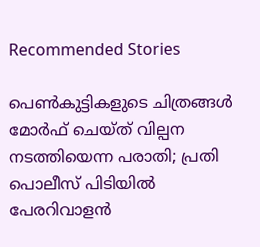Recommended Stories

പെൺകുട്ടികളുടെ ചിത്രങ്ങൾ മോർഫ് ചെയ്ത് വില്പന നടത്തിയെന്ന പരാതി; പ്രതി പൊലീസ് പിടിയിൽ
പേരറിവാളൻ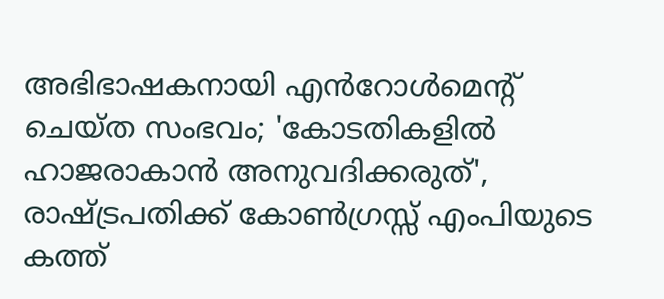അഭിഭാഷകനായി എൻറോൾമെന്റ് ചെയ്ത സംഭവം; 'കോടതികളിൽ ഹാജരാകാൻ അനുവദിക്കരുത്', രാഷ്ട്രപതിക്ക് കോൺഗ്രസ്സ് എംപിയുടെ കത്ത്